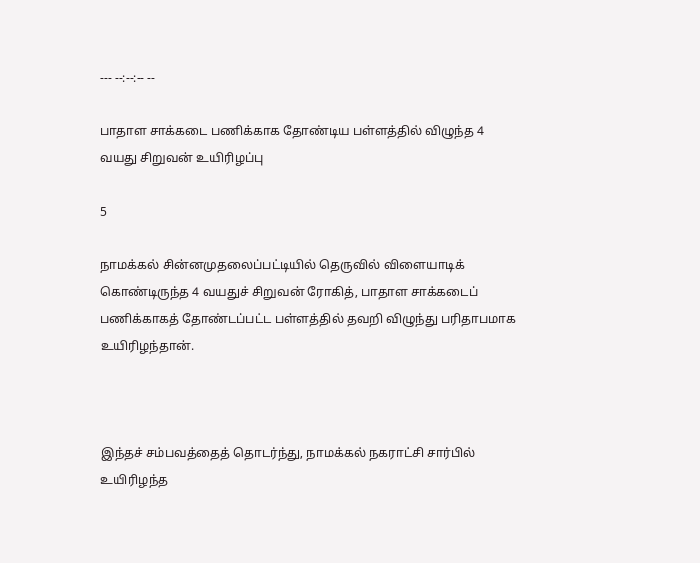--- --:--:-- --

பாதாள சாக்கடை பணிக்காக தோண்டிய பள்ளத்தில் விழுந்த 4 வயது சிறுவன் உயிரிழப்பு

5

நாமக்கல் சின்னமுதலைப்பட்டியில் தெருவில் விளையாடிக் கொண்டிருந்த 4 வயதுச் சிறுவன் ரோகித், பாதாள சாக்கடைப் பணிக்காகத் தோண்டப்பட்ட பள்ளத்தில் தவறி விழுந்து பரிதாபமாக உயிரிழந்தான்.



இந்தச் சம்பவத்தைத் தொடர்ந்து, நாமக்கல் நகராட்சி சார்பில் உயிரிழந்த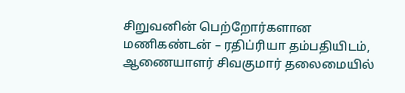சிறுவனின் பெற்றோர்களான மணிகண்டன் – ரதிப்ரியா தம்பதியிடம், ஆணையாளர் சிவகுமார் தலைமையில்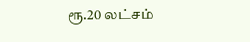ரூ.20 லட்சம்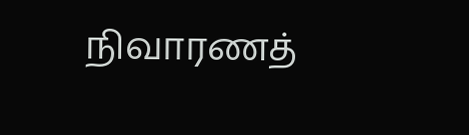நிவாரணத்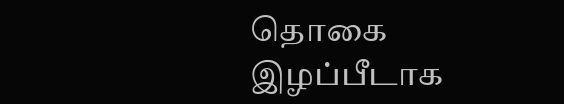தொகை இழப்பீடாக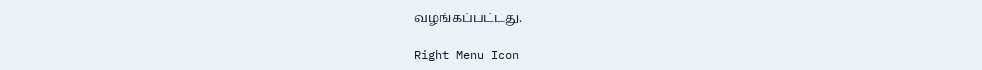வழங்கப்பட்டது.

Right Menu Icon